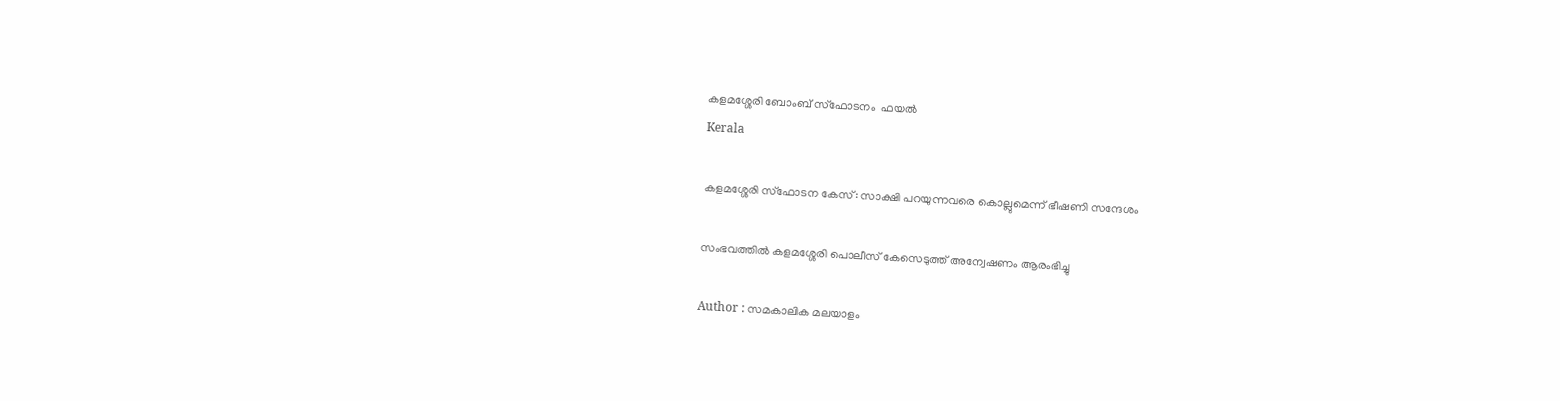കളമശ്ശേരി ബോംബ് സ്ഫോടനം  ഫയൽ
Kerala

കളമശ്ശേരി സ്ഫോടന കേസ്: സാക്ഷി പറയുന്നവരെ കൊല്ലുമെന്ന് ഭീഷണി സന്ദേശം

സംഭവത്തില്‍ കളമശ്ശേരി പൊലീസ് കേസെടുത്ത് അന്വേഷണം ആരംഭിച്ചു

Author : സമകാലിക മലയാളം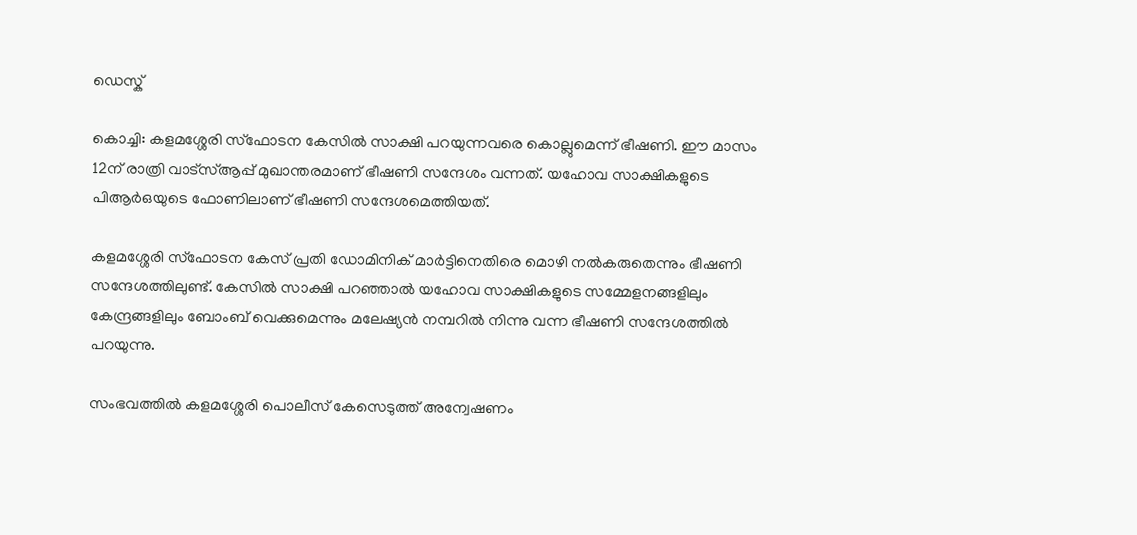ഡെസ്ക്

കൊച്ചി: കളമശ്ശേരി സ്ഫോടന കേസില്‍ സാക്ഷി പറയുന്നവരെ കൊല്ലുമെന്ന് ഭീഷണി. ഈ മാസം 12ന് രാത്രി വാട്സ്ആപ്പ് മുഖാന്തരമാണ് ഭീഷണി സന്ദേശം വന്നത്. യഹോവ സാക്ഷികളുടെ പിആര്‍ഒയുടെ ഫോണിലാണ് ഭീഷണി സന്ദേശമെത്തിയത്.

കളമശ്ശേരി സ്ഫോടന കേസ് പ്രതി ഡോമിനിക് മാര്‍ട്ടിനെതിരെ മൊഴി നല്‍കരുതെന്നും ഭീഷണി സന്ദേശത്തിലുണ്ട്. കേസില്‍ സാക്ഷി പറഞ്ഞാല്‍ യഹോവ സാക്ഷികളുടെ സമ്മേളനങ്ങളിലും കേന്ദ്രങ്ങളിലും ബോംബ് വെക്കുമെന്നും മലേഷ്യന്‍ നമ്പറില്‍ നിന്നു വന്ന ഭീഷണി സന്ദേശത്തില്‍ പറയുന്നു.

സംഭവത്തില്‍ കളമശ്ശേരി പൊലീസ് കേസെടുത്ത് അന്വേഷണം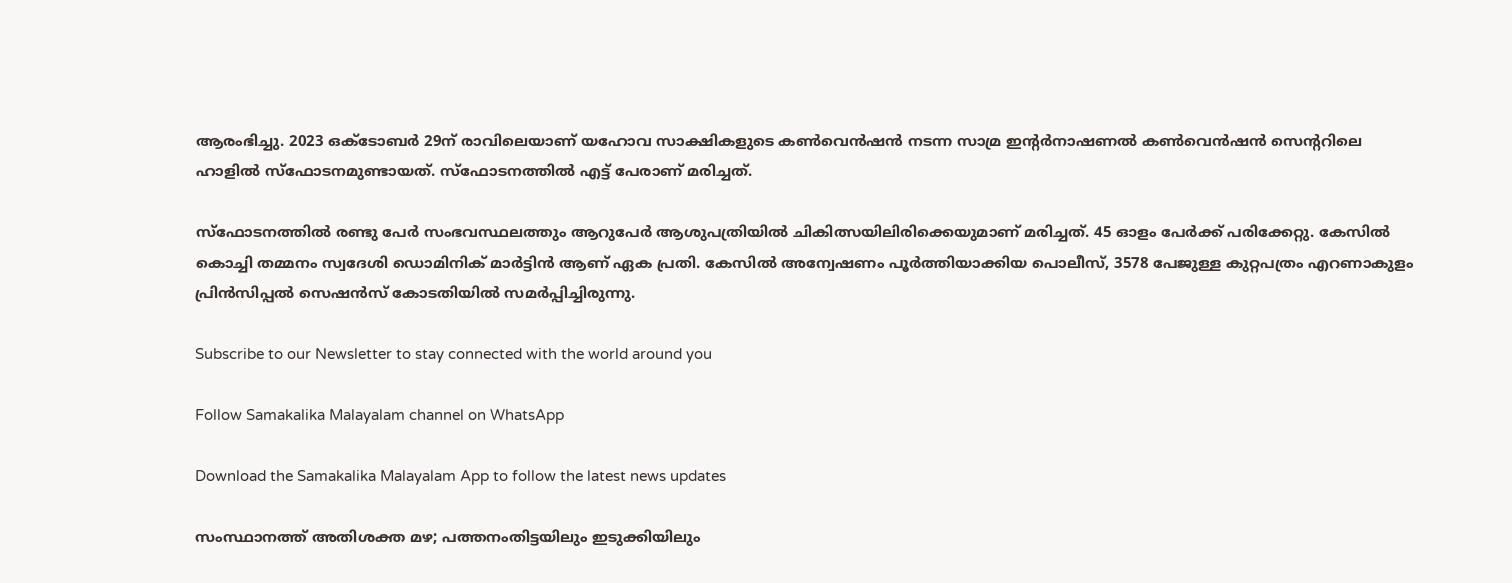ആരംഭിച്ചു. 2023 ഒക്ടോബര്‍ 29ന് രാവിലെയാണ് യഹോവ സാക്ഷികളുടെ കണ്‍വെന്‍ഷന്‍ നടന്ന സാമ്ര ഇന്റര്‍നാഷണല്‍ കണ്‍വെന്‍ഷന്‍ സെന്ററിലെ ഹാളില്‍ സ്‌ഫോടനമുണ്ടായത്. സ്‌ഫോടനത്തില്‍ എട്ട് പേരാണ് മരിച്ചത്.

സ്‌ഫോടനത്തില്‍ രണ്ടു പേര്‍ സംഭവസ്ഥലത്തും ആറുപേര്‍ ആശുപത്രിയില്‍ ചികിത്സയിലിരിക്കെയുമാണ് മരിച്ചത്. 45 ഓളം പേര്‍ക്ക് പരിക്കേറ്റു. കേസില്‍ കൊച്ചി തമ്മനം സ്വദേശി ഡൊമിനിക് മാര്‍ട്ടിന്‍ ആണ് ഏക പ്രതി. കേസില്‍ അന്വേഷണം പൂര്‍ത്തിയാക്കിയ പൊലീസ്, 3578 പേജുള്ള കുറ്റപത്രം എറണാകുളം പ്രിന്‍സിപ്പല്‍ സെഷന്‍സ് കോടതിയില്‍ സമര്‍പ്പിച്ചിരുന്നു.

Subscribe to our Newsletter to stay connected with the world around you

Follow Samakalika Malayalam channel on WhatsApp

Download the Samakalika Malayalam App to follow the latest news updates

സംസ്ഥാനത്ത് അതിശക്ത മഴ; പത്തനംതിട്ടയിലും ഇടുക്കിയിലും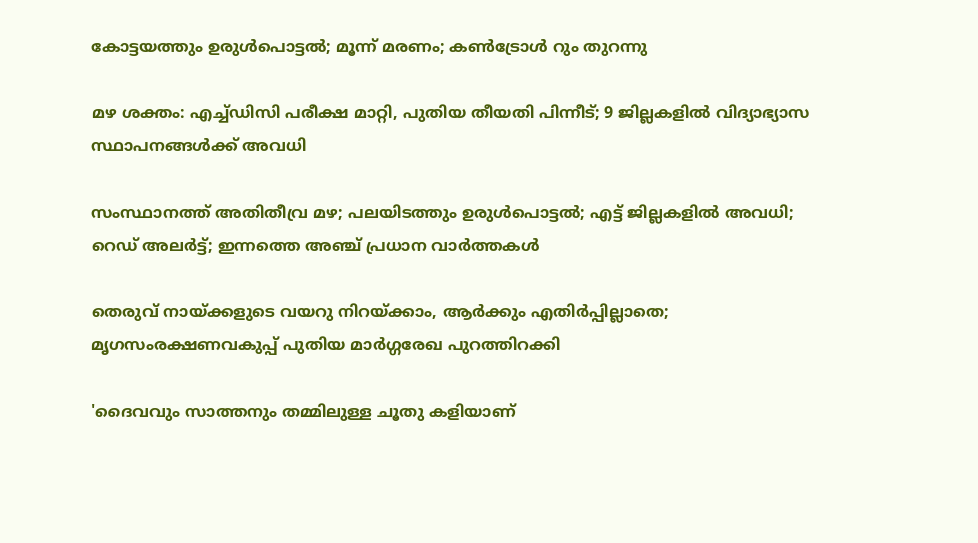കോട്ടയത്തും ഉരുള്‍പൊട്ടല്‍; മൂന്ന് മരണം; കണ്‍ട്രോള്‍ റും തുറന്നു

മഴ ശക്തം: എച്ച്ഡിസി പരീക്ഷ മാറ്റി, പുതിയ തീയതി പിന്നീട്; 9 ജില്ലകളില്‍ വിദ്യാഭ്യാസ സ്ഥാപനങ്ങള്‍ക്ക് അവധി

സംസ്ഥാനത്ത് അതിതീവ്ര മഴ; പലയിടത്തും ഉരുള്‍പൊട്ടല്‍; എട്ട് ജില്ലകളില്‍ അവധി; റെഡ് അലര്‍ട്ട്; ഇന്നത്തെ അഞ്ച് പ്രധാന വാര്‍ത്തകള്‍

തെരുവ് നായ്ക്കളുടെ വയറു നിറയ്ക്കാം, ആർക്കും എതിർപ്പില്ലാതെ; മൃഗസംരക്ഷണവകുപ്പ് പുതിയ മാര്‍ഗ്ഗരേഖ പുറത്തിറക്കി

'ദൈവവും സാത്തനും തമ്മിലുള്ള ചൂതു കളിയാണ്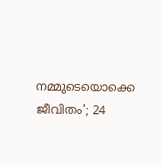നമ്മുടെയൊക്കെ ജീവിതം'; 24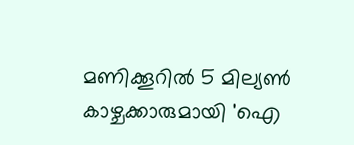മണിക്കൂറിൽ 5 മില്യൺ കാഴ്ചക്കാരുമായി 'ഐ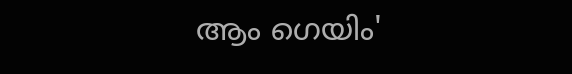ആം ഗെയിം'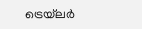ട്രെയ്‌ലർ